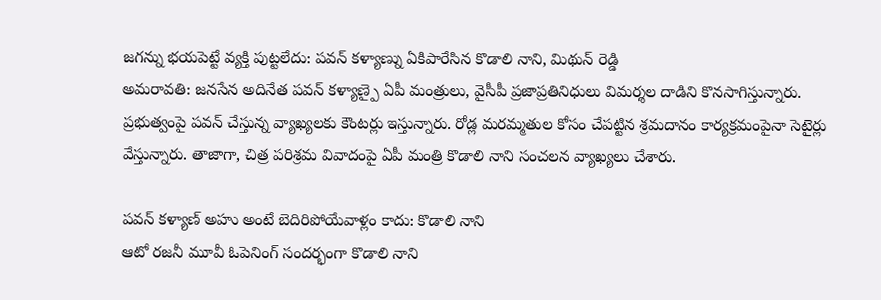జగన్ను భయపెట్టే వ్యక్తి పుట్టలేదు: పవన్ కళ్యాణ్ను ఏకిపారేసిన కొడాలి నాని, మిథున్ రెడ్డి
అమరావతి: జనసేన అదినేత పవన్ కళ్యాణ్పై ఏపీ మంత్రులు, వైసీపీ ప్రజాప్రతినిధులు విమర్శల దాడిని కొనసాగిస్తున్నారు. ప్రభుత్వంపై పవన్ చేస్తున్న వ్యాఖ్యలకు కౌంటర్లు ఇస్తున్నారు. రోడ్ల మరమ్మతుల కోసం చేపట్టిన శ్రమదానం కార్యక్రమంపైనా సెటైర్లు వేస్తున్నారు. తాజాగా, చిత్ర పరిశ్రమ వివాదంపై ఏపీ మంత్రి కొడాలి నాని సంచలన వ్యాఖ్యలు చేశారు.

పవన్ కళ్యాణ్ అహు అంటే బెదిరిపోయేవాళ్లం కాదు: కొడాలి నాని
ఆటో రజనీ మూవీ ఓపెనింగ్ సందర్భంగా కొడాలి నాని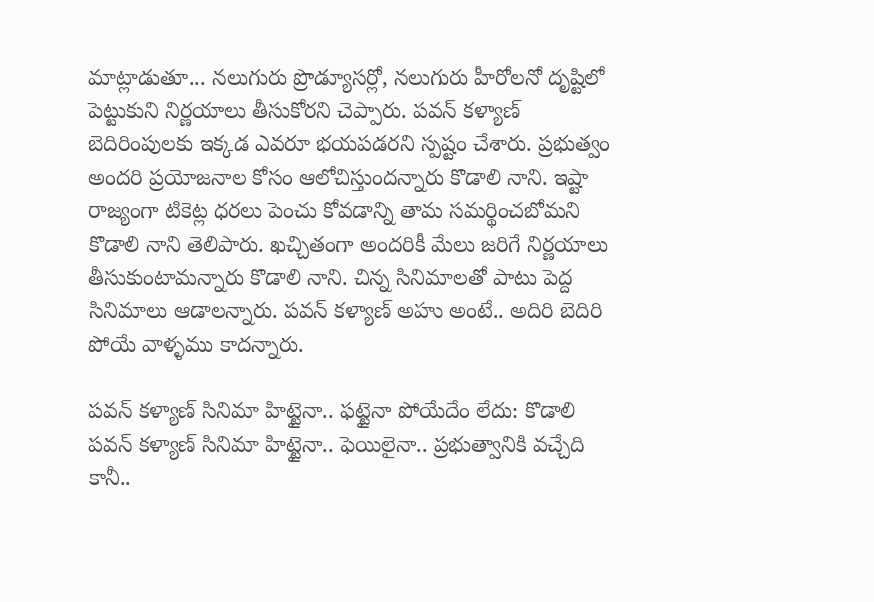మాట్లాడుతూ... నలుగురు ప్రొడ్యూసర్లో, నలుగురు హీరోలనో దృష్టిలో పెట్టుకుని నిర్ణయాలు తీసుకోరని చెప్పారు. పవన్ కళ్యాణ్ బెదిరింపులకు ఇక్కడ ఎవరూ భయపడరని స్పష్టం చేశారు. ప్రభుత్వం అందరి ప్రయోజనాల కోసం ఆలోచిస్తుందన్నారు కొడాలి నాని. ఇష్టా రాజ్యంగా టికెట్ల ధరలు పెంచు కోవడాన్ని తామ సమర్థించబోమని కొడాలి నాని తెలిపారు. ఖచ్చితంగా అందరికీ మేలు జరిగే నిర్ణయాలు తీసుకుంటామన్నారు కొడాలి నాని. చిన్న సినిమాలతో పాటు పెద్ద సినిమాలు ఆడాలన్నారు. పవన్ కళ్యాణ్ అహు అంటే.. అదిరి బెదిరి పోయే వాళ్ళము కాదన్నారు.

పవన్ కళ్యాణ్ సినిమా హిట్టైనా.. ఫట్టైనా పోయేదేం లేదు: కొడాలి
పవన్ కళ్యాణ్ సినిమా హిట్టైనా.. ఫెయిలైనా.. ప్రభుత్వానికి వచ్చేది కానీ..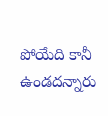పోయేది కానీ ఉండదన్నారు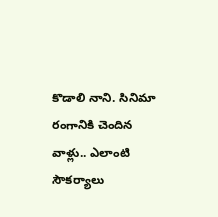కొడాలి నాని. సినిమా రంగానికి చెందిన వాళ్లు.. ఎలాంటి సౌకర్యాలు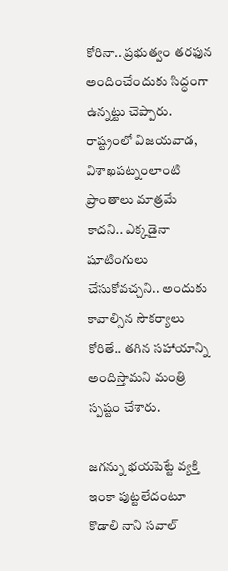కోరినా.. ప్రభుత్వం తరఫున అందించేందుకు సిద్ధంగా ఉన్నట్టు చెప్పారు. రాష్ట్రంలో విజయవాడ, విశాఖపట్నంలాంటి ప్రాంతాలు మాత్రమే కాదని.. ఎక్కడైనా షూటింగులు చేసుకోవచ్చని.. అందుకు కావాల్సిన సౌకర్యాలు కోరితే.. తగిన సహాయాన్ని అందిస్తామని మంత్రి స్పష్టం చేశారు.

జగన్ను భయపెట్టే వ్యక్తి ఇంకా పుట్టలేదంటూ కొడాలి నాని సవాల్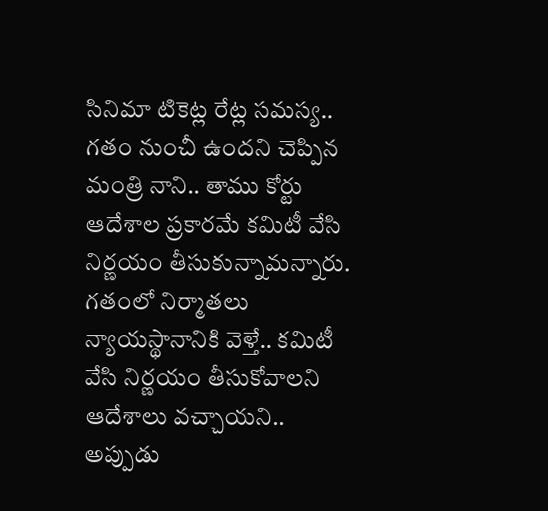సినిమా టికెట్ల రేట్ల సమస్య.. గతం నుంచీ ఉందని చెప్పిన మంత్రి నాని.. తాము కోర్టు ఆదేశాల ప్రకారమే కమిటీ వేసి నిర్ణయం తీసుకున్నామన్నారు. గతంలో నిర్మాతలు న్యాయస్థానానికి వెళ్తే.. కమిటీ వేసి నిర్ణయం తీసుకోవాలని ఆదేశాలు వచ్చాయని.. అప్పుడు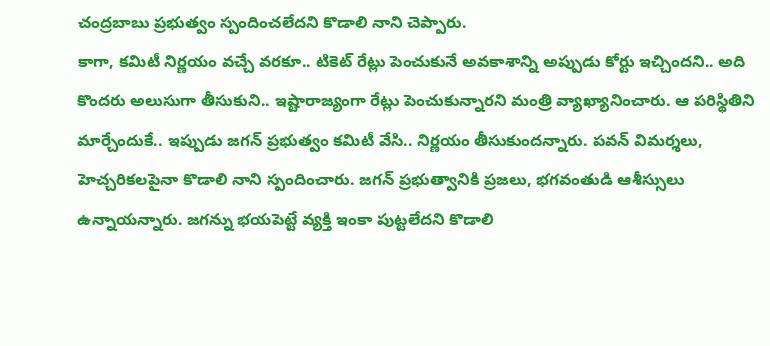చంద్రబాబు ప్రభుత్వం స్పందించలేదని కొడాలి నాని చెప్పారు.
కాగా, కమిటీ నిర్ణయం వచ్చే వరకూ.. టికెట్ రేట్లు పెంచుకునే అవకాశాన్ని అప్పుడు కోర్టు ఇచ్చిందని.. అది కొందరు అలుసుగా తీసుకుని.. ఇష్టారాజ్యంగా రేట్లు పెంచుకున్నారని మంత్రి వ్యాఖ్యానించారు. ఆ పరిస్థితిని మార్చేందుకే.. ఇప్పుడు జగన్ ప్రభుత్వం కమిటీ వేసి.. నిర్ణయం తీసుకుందన్నారు. పవన్ విమర్శలు, హెచ్చరికలపైనా కొడాలి నాని స్పందించారు. జగన్ ప్రభుత్వానికి ప్రజలు, భగవంతుడి ఆశీస్సులు ఉన్నాయన్నారు. జగన్ను భయపెట్టే వ్యక్తి ఇంకా పుట్టలేదని కొడాలి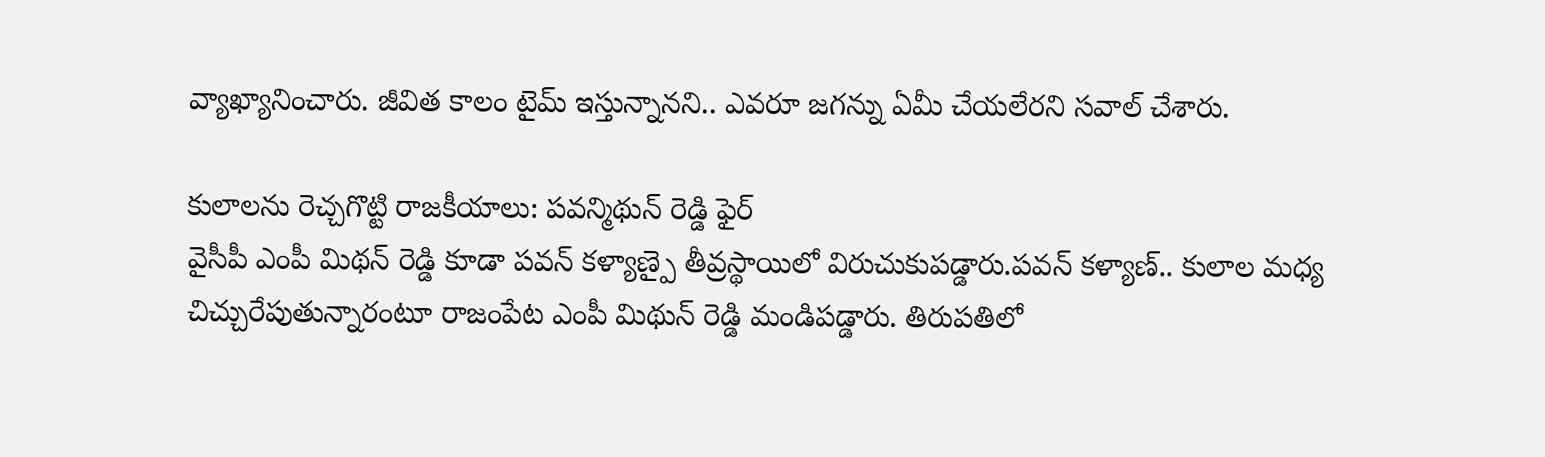వ్యాఖ్యానించారు. జీవిత కాలం టైమ్ ఇస్తున్నానని.. ఎవరూ జగన్ను ఏమీ చేయలేరని సవాల్ చేశారు.

కులాలను రెచ్చగొట్టి రాజకీయాలు: పవన్మిథున్ రెడ్డి ఫైర్
వైసీపీ ఎంపీ మిథన్ రెడ్డి కూడా పవన్ కళ్యాణ్పై తీవ్రస్థాయిలో విరుచుకుపడ్డారు.పవన్ కళ్యాణ్.. కులాల మధ్య చిచ్చురేపుతున్నారంటూ రాజంపేట ఎంపీ మిథున్ రెడ్డి మండిపడ్డారు. తిరుపతిలో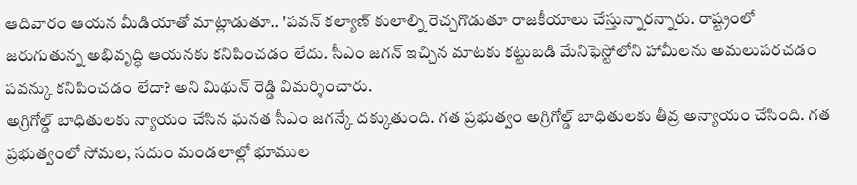ఆదివారం ఆయన మీడియాతో మాట్లాడుతూ.. 'పవన్ కల్యాణ్ కులాల్ని రెచ్చగొడుతూ రాజకీయాలు చేస్తున్నారన్నారు. రాష్ట్రంలో జరుగుతున్న అభివృద్ధి ఆయనకు కనిపించడం లేదు. సీఎం జగన్ ఇచ్చిన మాటకు కట్టుబడి మేనిఫెస్టోలోని హామీలను అమలుపరచడం పవన్కు కనిపించడం లేదా? అని మిథున్ రెడ్డి విమర్శించారు.
అగ్రిగోల్డ్ బాధితులకు న్యాయం చేసిన ఘనత సీఎం జగన్కే దక్కుతుంది. గత ప్రభుత్వం అగ్రిగోల్డ్ బాధితులకు తీవ్ర అన్యాయం చేసింది. గత ప్రభుత్వంలో సోమల, సదుం మండలాల్లో భూముల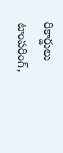రికార్డులు టాంపరింగ్,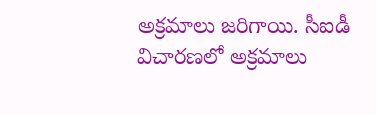అక్రమాలు జరిగాయి. సీఐడీ విచారణలో అక్రమాలు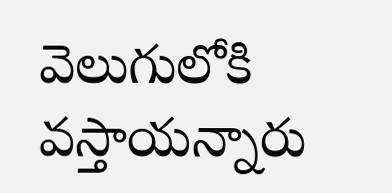వెలుగులోకి వస్తాయన్నారు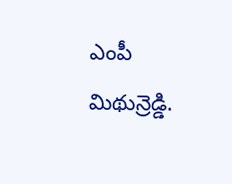ఎంపీ మిథున్రెడ్డి.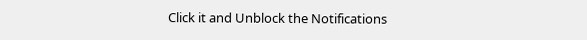Click it and Unblock the Notifications